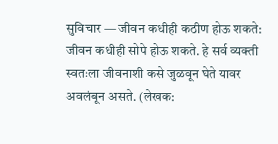सुविचार — जीवन कधीही कठीण होऊ शकते: जीवन कधीही सोपे होऊ शकते. हे सर्व व्यक्ती स्वतःला जीवनाशी कसे जुळवून घेते यावर अवलंबून असते. (लेखक: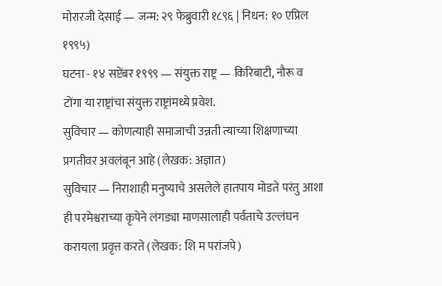मोरारजी देसाई — जन्म: २९ फेब्रुवारी १८९६ | निधन: १० एप्रिल १९९५)
घटना - १४ सप्टेंबर १९९९ — संयुक्त राष्ट्र — किरिबाटी, नौरू व टोंगा या राष्ट्रांचा संयुक्त राष्ट्रांमध्ये प्रवेश.
सुविचार — कोणत्याही समाजाची उन्नती त्याच्या शिक्षणाच्या प्रगतीवर अवलंबून आहे (लेखक: अज्ञात)
सुविचार — निराशाही मनुष्याचे असलेले हातपाय मोडते परंतु आशा ही परमेश्वराच्या कृपेने लंगड्या माणसालाही पर्वताचे उल्लंघन करायला प्रवृत्त करते (लेखक: शि म परांजपे)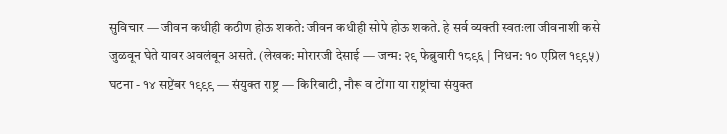सुविचार — जीवन कधीही कठीण होऊ शकते: जीवन कधीही सोपे होऊ शकते. हे सर्व व्यक्ती स्वतःला जीवनाशी कसे जुळवून घेते यावर अवलंबून असते. (लेखक: मोरारजी देसाई — जन्म: २९ फेब्रुवारी १८९६ | निधन: १० एप्रिल १९९५)
घटना - १४ सप्टेंबर १९९९ — संयुक्त राष्ट्र — किरिबाटी, नौरू व टोंगा या राष्ट्रांचा संयुक्त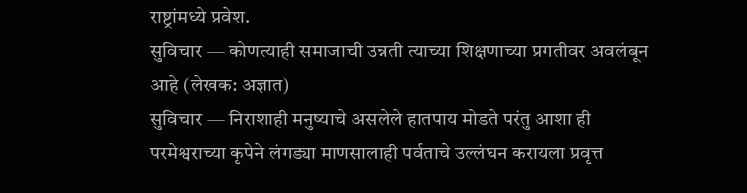राष्ट्रांमध्ये प्रवेश.
सुविचार — कोणत्याही समाजाची उन्नती त्याच्या शिक्षणाच्या प्रगतीवर अवलंबून आहे (लेखक: अज्ञात)
सुविचार — निराशाही मनुष्याचे असलेले हातपाय मोडते परंतु आशा ही परमेश्वराच्या कृपेने लंगड्या माणसालाही पर्वताचे उल्लंघन करायला प्रवृत्त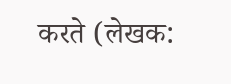करते (लेखक: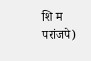शि म परांजपे)